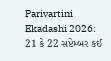Parivartini Ekadashi 2026: 21 કે 22 સપ્ટેમ્બર કઈ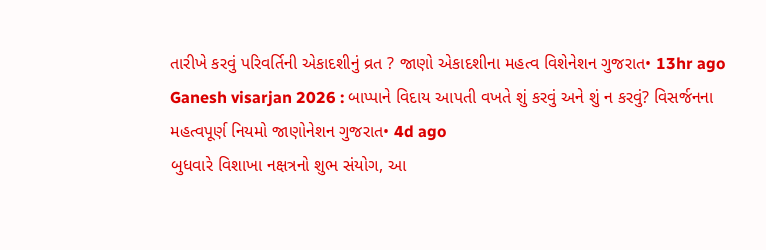તારીખે કરવું પરિવર્તિની એકાદશીનું વ્રત ? જાણો એકાદશીના મહત્વ વિશેનેશન ગુજરાત• 13hr ago
Ganesh visarjan 2026 : બાપ્પાને વિદાય આપતી વખતે શું કરવું અને શું ન કરવું? વિસર્જનના મહત્વપૂર્ણ નિયમો જાણોનેશન ગુજરાત• 4d ago
બુધવારે વિશાખા નક્ષત્રનો શુભ સંયોગ, આ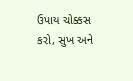ઉપાય ચોક્કસ કરો, સુખ અને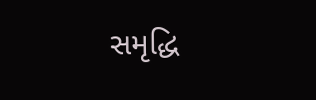સમૃદ્ધિ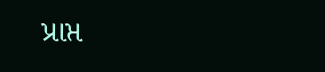પ્રાપ્ત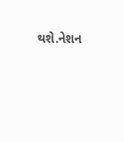થશે.નેશન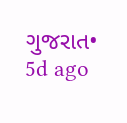ગુજરાત• 5d ago